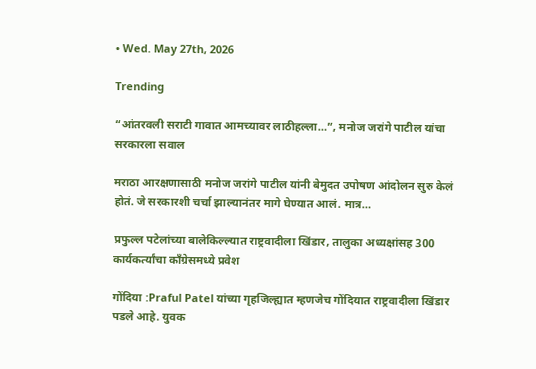• Wed. May 27th, 2026

Trending

“आंतरवली सराटी गावात आमच्यावर लाठीहल्ला…”, मनोज जरांगे पाटील यांचा सरकारला सवाल

मराठा आरक्षणासाठी मनोज जरांगे पाटील यांनी बेमुदत उपोषण आंदोलन सुरु केलं होतं. जे सरकारशी चर्चा झाल्यानंतर मागे घेण्यात आलं. मात्र…

प्रफुल्ल पटेलांच्या बालेकिल्ल्यात राष्ट्रवादीला खिंडार, तालुका अध्यक्षांसह 300 कार्यकर्त्यांचा काँग्रेसमध्ये प्रवेश

गोंदिया :Praful Patel यांच्या गृहजिल्ह्यात म्हणजेच गोंदियात राष्ट्रवादीला खिंडार पडले आहे. युवक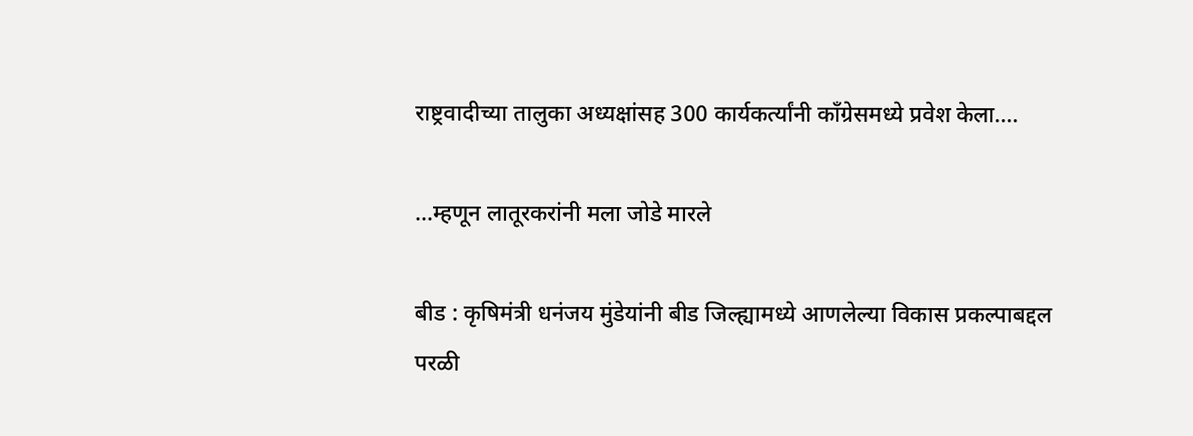राष्ट्रवादीच्या तालुका अध्यक्षांसह 300 कार्यकर्त्यांनी काँग्रेसमध्ये प्रवेश केला.…

…म्हणून लातूरकरांनी मला जोडे मारले

बीड : कृषिमंत्री धनंजय मुंडेयांनी बीड जिल्ह्यामध्ये आणलेल्या विकास प्रकल्पाबद्दल परळी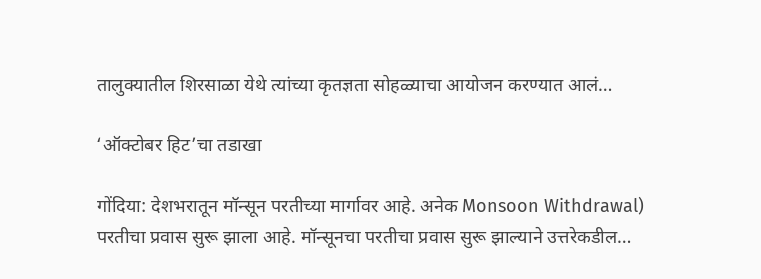तालुक्यातील शिरसाळा येथे त्यांच्या कृतज्ञता सोहळ्याचा आयोजन करण्यात आलं…

‘ऑक्टोबर हिट’चा तडाखा

गोंदिया: देशभरातून मॉन्सून परतीच्या मार्गावर आहे. अनेक Monsoon Withdrawal) परतीचा प्रवास सुरू झाला आहे. मॉन्सूनचा परतीचा प्रवास सुरू झाल्याने उत्तरेकडील…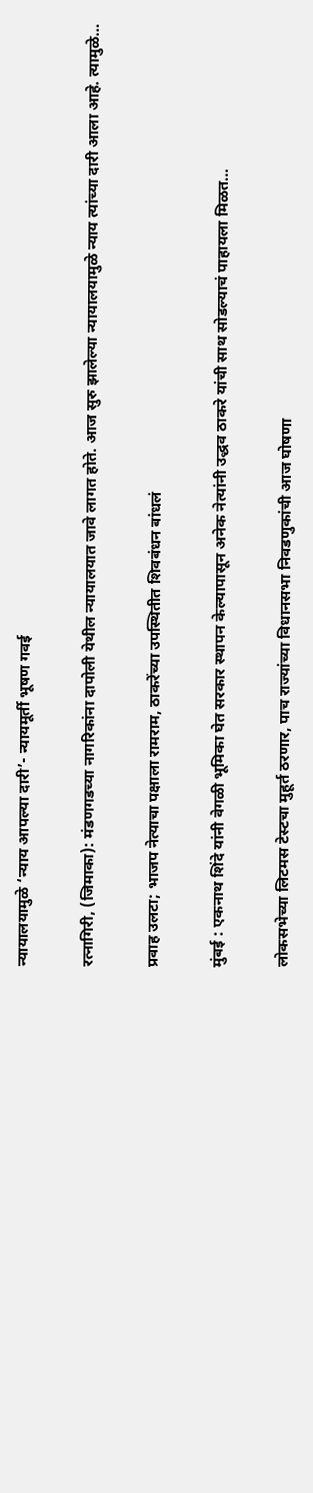न्यायालयामुळे ‘न्याय आपल्या दारी’- न्यायमूर्ती भूषण गवई

रत्नागिरी, (जिमाका): मंडणगडच्या नागरिकांना दापोली येथील न्यायालयात जावे लागत होते. आज सुरु झालेल्या न्यायालयामुळे न्याय त्यांच्या दारी आला आहे. त्यामुळे…

प्रवाह उलटा; भाजप नेत्याचा पक्षाला रामराम, ठाकरेंच्या उपस्थितीत शिवबंधन बांधलं

मुंबई : एकनाथ शिंदे यांनी वेगळी भूमिका घेत सरकार स्थापन केल्यापासून अनेक नेत्यांनी उद्धव ठाकरे यांची साथ सोडल्याचं पाहायला मिळत…

लोकसभेच्या लिटमस टेस्टचा मुहूर्त ठरणार, पाच राज्यांच्या विधानसभा निवडणुकांची आज घोषणा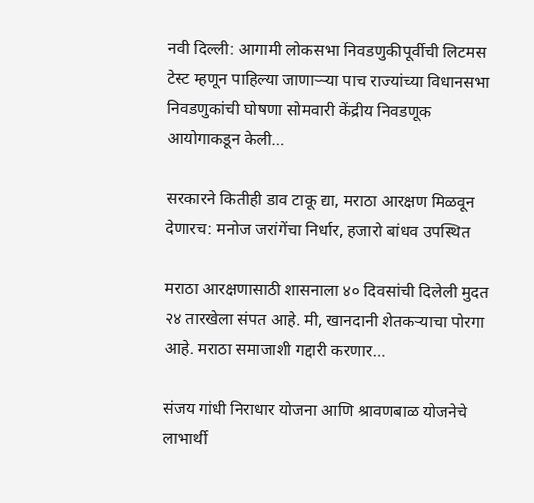नवी दिल्ली: आगामी लोकसभा निवडणुकीपूर्वीची लिटमस टेस्ट म्हणून पाहिल्या जाणाऱ्ऱ्या पाच राज्यांच्या विधानसभा निवडणुकांची घोषणा सोमवारी केंद्रीय निवडणूक आयोगाकडून केली…

सरकारने कितीही डाव टाकू द्या, मराठा आरक्षण मिळवून देणारच: मनोज जरांगेंचा निर्धार, हजारो बांधव उपस्थित

मराठा आरक्षणासाठी शासनाला ४० दिवसांची दिलेली मुदत २४ तारखेला संपत आहे. मी, खानदानी शेतकऱ्याचा पोरगा आहे. मराठा समाजाशी गद्दारी करणार…

संजय गांधी निराधार योजना आणि श्रावणबाळ योजनेचे लाभार्थी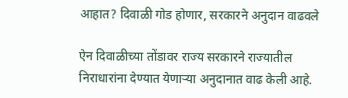आहात? दिवाळी गोड होणार, सरकारने अनुदान वाढवले

ऐन दिवाळीच्या तोंडावर राज्य सरकारने राज्यातील निराधारांना देण्यात येणाऱ्या अनुदानात वाढ केली आहे.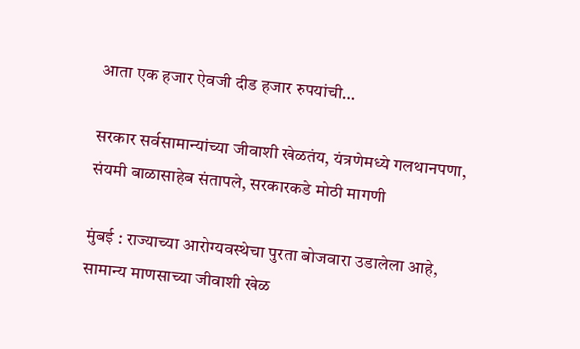आता एक हजार ऐवजी दीड हजार रुपयांची…

सरकार सर्वसामान्यांच्या जीवाशी खेळतंय, यंत्रणेमध्ये गलथानपणा, संयमी बाळासाहेब संतापले, सरकारकडे मोठी मागणी

मुंबई : राज्याच्या आरोग्यवस्थेचा पुरता बोजवारा उडालेला आहे, सामान्य माणसाच्या जीवाशी खेळ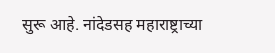सुरू आहे. नांदेडसह महाराष्ट्राच्या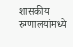शासकीय रुग्णालयांमध्ये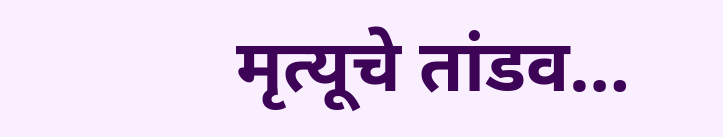मृत्यूचे तांडव…